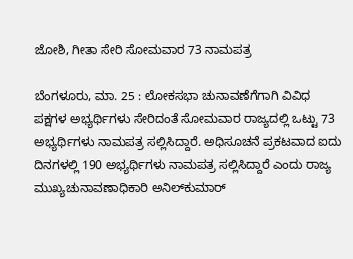ಜೋಶಿ, ಗೀತಾ ಸೇರಿ ಸೋಮವಾರ 73 ನಾಮಪತ್ರ

ಬೆಂಗಳೂರು, ಮಾ. 25 : ಲೋಕಸಭಾ ಚುನಾವಣೆಗೆಗಾಗಿ ವಿವಿಧ ಪಕ್ಷಗಳ ಅಭ್ಯರ್ಥಿಗಳು ಸೇರಿದಂತೆ ಸೋಮವಾರ ರಾಜ್ಯದಲ್ಲಿ ಒಟ್ಟು 73 ಅಭ್ಯರ್ಥಿಗಳು ನಾಮಪತ್ರ ಸಲ್ಲಿಸಿದ್ದಾರೆ. ಅಧಿಸೂಚನೆ ಪ್ರಕಟವಾದ ಐದು ದಿನಗಳಲ್ಲಿ 190 ಅಭ್ಯರ್ಥಿಗಳು ನಾಮಪತ್ರ ಸಲ್ಲಿಸಿದ್ದಾರೆ ಎಂದು ರಾಜ್ಯ ಮುಖ್ಯಚುನಾವಣಾಧಿಕಾರಿ ಅನಿಲ್‌ಕುಮಾರ್‌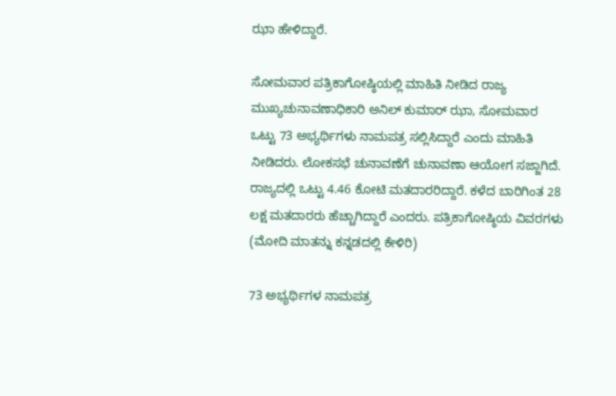ಝಾ ಹೇಳಿದ್ದಾರೆ.

ಸೋಮವಾರ ಪತ್ರಿಕಾಗೋಷ್ಠಿಯಲ್ಲಿ ಮಾಹಿತಿ ನೀಡಿದ ರಾಜ್ಯ ಮುಖ್ಯಚುನಾವಣಾಧಿಕಾರಿ ಅನಿಲ್ ಕುಮಾರ್ ಝಾ, ಸೋಮವಾರ ಒಟ್ಟು 73 ಅಭ್ಯರ್ಥಿಗಳು ನಾಮಪತ್ರ ಸಲ್ಲಿಸಿದ್ದಾರೆ ಎಂದು ಮಾಹಿತಿ ನೀಡಿದರು. ಲೋಕಸಭೆ ಚುನಾವಣೆಗೆ ಚುನಾವಣಾ ಆಯೋಗ ಸಜ್ಜಾಗಿದೆ. ರಾಜ್ಯದಲ್ಲಿ ಒಟ್ಟು 4.46 ಕೋಟಿ ಮತದಾರರಿದ್ದಾರೆ. ಕಳೆದ ಬಾರಿಗಿಂತ 28 ಲಕ್ಷ ಮತದಾರರು ಹೆಚ್ಚಾಗಿದ್ದಾರೆ ಎಂದರು. ಪತ್ರಿಕಾಗೋಷ್ಠಿಯ ವಿವರಗಳು (ಮೋದಿ ಮಾತನ್ನು ಕನ್ನಡದಲ್ಲಿ ಕೇಳಿರಿ)

73 ಅಭ್ಯರ್ಥಿಗಳ ನಾಮಪತ್ರ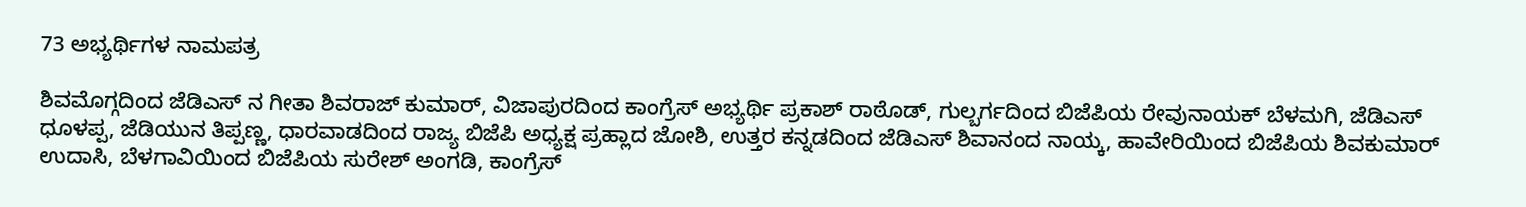73 ಅಭ್ಯರ್ಥಿಗಳ ನಾಮಪತ್ರ

ಶಿವಮೊಗ್ಗದಿಂದ ಜೆಡಿಎಸ್ ನ ಗೀತಾ ಶಿವರಾಜ್‌ ಕುಮಾರ್‌, ವಿಜಾಪುರದಿಂದ ಕಾಂಗ್ರೆಸ್‌ ಅಭ್ಯರ್ಥಿ ಪ್ರಕಾಶ್‌ ರಾಠೊಡ್‌, ಗುಲ್ಬರ್ಗದಿಂದ ಬಿಜೆಪಿಯ ರೇವುನಾಯಕ್‌ ಬೆಳಮಗಿ, ಜೆಡಿಎಸ್‌ ಧೂಳಪ್ಪ, ಜೆಡಿಯುನ ತಿಪ್ಪಣ್ಣ, ಧಾರವಾಡದಿಂದ ರಾಜ್ಯ ಬಿಜೆಪಿ ಅಧ್ಯಕ್ಷ ಪ್ರಹ್ಲಾದ ಜೋಶಿ, ಉತ್ತರ ಕನ್ನಡದಿಂದ ಜೆಡಿಎಸ್‌ ಶಿವಾನಂದ ನಾಯ್ಕ, ಹಾವೇರಿಯಿಂದ ಬಿಜೆಪಿಯ ಶಿವಕುಮಾರ್‌ ಉದಾಸಿ, ಬೆಳಗಾವಿಯಿಂದ ಬಿಜೆಪಿಯ ಸುರೇಶ್‌ ಅಂಗಡಿ, ಕಾಂಗ್ರೆಸ್‌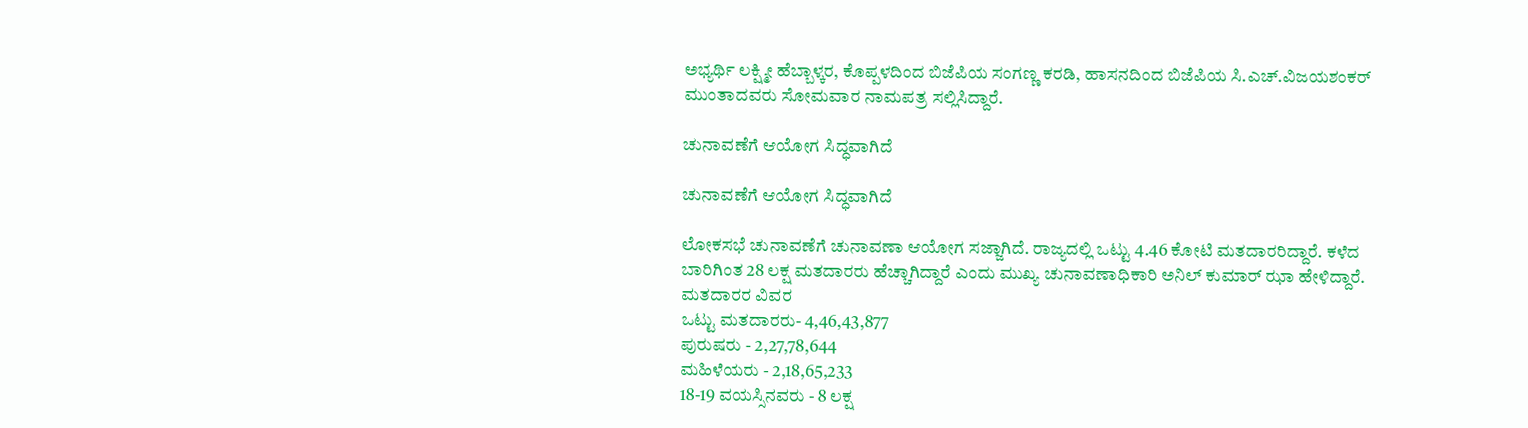ಅಭ್ಯರ್ಥಿ ಲಕ್ಷ್ಮೀ ಹೆಬ್ಬಾಳ್ಕರ, ಕೊಪ್ಪಳದಿಂದ ಬಿಜೆಪಿಯ ಸಂಗಣ್ಣ ಕರಡಿ, ಹಾಸನದಿಂದ ಬಿಜೆಪಿಯ ಸಿ.ಎಚ್‌.ವಿಜಯಶಂಕರ್‌ ಮುಂತಾದವರು ಸೋಮವಾರ ನಾಮಪತ್ರ ಸಲ್ಲಿಸಿದ್ದಾರೆ.

ಚುನಾವಣೆಗೆ ಆಯೋಗ ಸಿದ್ಧವಾಗಿದೆ

ಚುನಾವಣೆಗೆ ಆಯೋಗ ಸಿದ್ಧವಾಗಿದೆ

ಲೋಕಸಭೆ ಚುನಾವಣೆಗೆ ಚುನಾವಣಾ ಆಯೋಗ ಸಜ್ಜಾಗಿದೆ. ರಾಜ್ಯದಲ್ಲಿ ಒಟ್ಟು 4.46 ಕೋಟಿ ಮತದಾರರಿದ್ದಾರೆ. ಕಳೆದ ಬಾರಿಗಿಂತ 28 ಲಕ್ಷ ಮತದಾರರು ಹೆಚ್ಚಾಗಿದ್ದಾರೆ ಎಂದು ಮುಖ್ಯ ಚುನಾವಣಾಧಿಕಾರಿ ಅನಿಲ್ ಕುಮಾರ್ ಝಾ ಹೇಳಿದ್ದಾರೆ.
ಮತದಾರರ ವಿವರ
ಒಟ್ಟು ಮತದಾರರು- 4,46,43,877
ಪುರುಷರು - 2,27,78,644
ಮಹಿಳೆಯರು - 2,18,65,233
18-19 ವಯಸ್ಸಿನವರು - 8 ಲಕ್ಷ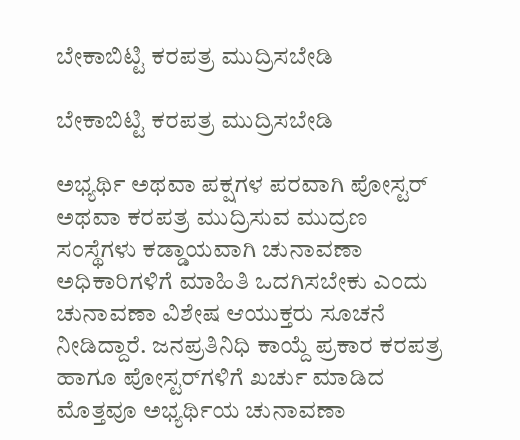ಬೇಕಾಬಿಟ್ಟಿ ಕರಪತ್ರ ಮುದ್ರಿಸಬೇಡಿ

ಬೇಕಾಬಿಟ್ಟಿ ಕರಪತ್ರ ಮುದ್ರಿಸಬೇಡಿ

ಅಭ್ಯರ್ಥಿ ಅಥವಾ ಪಕ್ಷಗಳ ಪರವಾಗಿ ಪೋಸ್ಟರ್‌ ಅಥವಾ ಕರಪತ್ರ ಮುದ್ರಿಸುವ ಮುದ್ರಣ ಸಂಸ್ಥೆಗಳು ಕಡ್ಡಾಯವಾಗಿ ಚುನಾವಣಾ ಅಧಿಕಾರಿಗಳಿಗೆ ಮಾಹಿತಿ ಒದಗಿಸಬೇಕು ಎಂದು ಚುನಾವಣಾ ವಿಶೇಷ ಆಯುಕ್ತರು ಸೂಚನೆ ನೀಡಿದ್ದಾರೆ. ಜನಪ್ರತಿನಿಧಿ ಕಾಯ್ದೆ ಪ್ರಕಾರ ಕರಪತ್ರ ಹಾಗೂ ಪೋಸ್ಟರ್‌ಗಳಿಗೆ ಖರ್ಚು ಮಾಡಿದ ಮೊತ್ತವೂ ಅಭ್ಯರ್ಥಿಯ ಚುನಾವಣಾ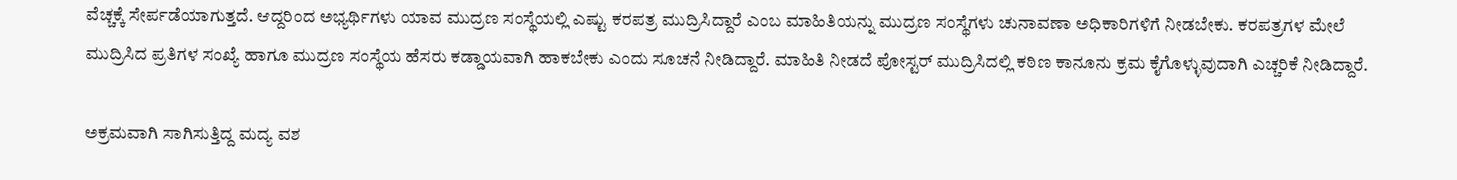ವೆಚ್ಚಕ್ಕೆ ಸೇರ್ಪಡೆಯಾಗುತ್ತದೆ. ಆದ್ದರಿಂದ ಅಭ್ಯರ್ಥಿಗಳು ಯಾವ ಮುದ್ರಣ ಸಂಸ್ಥೆಯಲ್ಲಿ ಎಷ್ಟು ಕರಪತ್ರ ಮುದ್ರಿಸಿದ್ದಾರೆ ಎಂಬ ಮಾಹಿತಿಯನ್ನು ಮುದ್ರಣ ಸಂಸ್ಥೆಗಳು ಚುನಾವಣಾ ಅಧಿಕಾರಿಗಳಿಗೆ ನೀಡಬೇಕು. ಕರಪತ್ರಗಳ ಮೇಲೆ ಮುದ್ರಿಸಿದ ಪ್ರತಿಗಳ ಸಂಖ್ಯೆ ಹಾಗೂ ಮುದ್ರಣ ಸಂಸ್ಥೆಯ ಹೆಸರು ಕಡ್ಡಾಯವಾಗಿ ಹಾಕಬೇಕು ಎಂದು ಸೂಚನೆ ನೀಡಿದ್ದಾರೆ. ಮಾಹಿತಿ ನೀಡದೆ ಪೋಸ್ಟರ್‌ ಮುದ್ರಿಸಿದಲ್ಲಿ ಕಠಿಣ ಕಾನೂನು ಕ್ರಮ ಕೈಗೊಳ್ಳುವುದಾಗಿ ಎಚ್ಚರಿಕೆ ನೀಡಿದ್ದಾರೆ.

ಅಕ್ರಮವಾಗಿ ಸಾಗಿಸುತ್ತಿದ್ದ ಮದ್ಯ ವಶ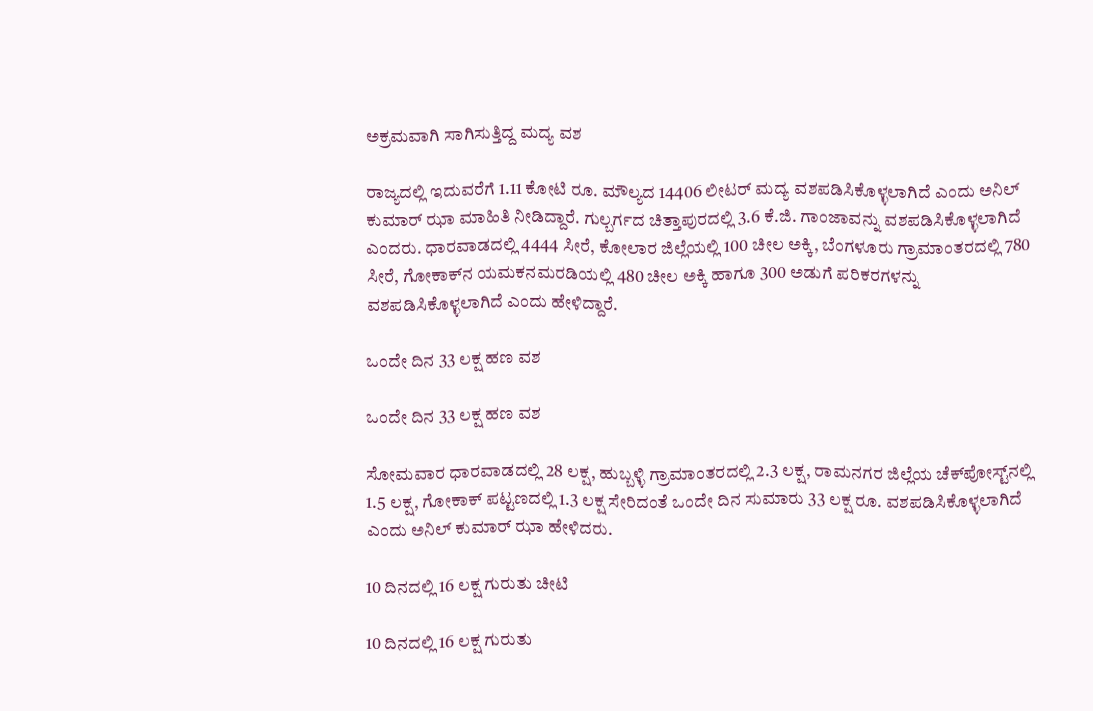ಅಕ್ರಮವಾಗಿ ಸಾಗಿಸುತ್ತಿದ್ದ ಮದ್ಯ ವಶ

ರಾಜ್ಯದಲ್ಲಿ ಇದುವರೆಗೆ 1.11 ಕೋಟಿ ರೂ. ಮೌಲ್ಯದ 14406 ಲೀಟರ್‌ ಮದ್ಯ ವಶಪಡಿಸಿಕೊಳ್ಳಲಾಗಿದೆ ಎಂದು ಅನಿಲ್ ಕುಮಾರ್ ಝಾ ಮಾಹಿತಿ ನೀಡಿದ್ದಾರೆ. ಗುಲ್ಬರ್ಗದ ಚಿತ್ತಾಪುರದಲ್ಲಿ 3.6 ಕೆ.ಜಿ. ಗಾಂಜಾವನ್ನು ವಶಪಡಿಸಿಕೊಳ್ಳಲಾಗಿದೆ ಎಂದರು. ಧಾರವಾಡದಲ್ಲಿ 4444 ಸೀರೆ, ಕೋಲಾರ ಜಿಲ್ಲೆಯಲ್ಲಿ 100 ಚೀಲ ಅಕ್ಕಿ, ಬೆಂಗಳೂರು ಗ್ರಾಮಾಂತರದಲ್ಲಿ 780 ಸೀರೆ, ಗೋಕಾಕ್‌ನ ಯಮಕನಮರಡಿಯಲ್ಲಿ 480 ಚೀಲ ಅಕ್ಕಿ ಹಾಗೂ 300 ಅಡುಗೆ ಪರಿಕರಗಳನ್ನು ವಶಪಡಿಸಿಕೊಳ್ಳಲಾಗಿದೆ ಎಂದು ಹೇಳಿದ್ದಾರೆ.

ಒಂದೇ ದಿನ 33 ಲಕ್ಷ ಹಣ ವಶ

ಒಂದೇ ದಿನ 33 ಲಕ್ಷ ಹಣ ವಶ

ಸೋಮವಾರ ಧಾರವಾಡದಲ್ಲಿ 28 ಲಕ್ಷ, ಹುಬ್ಬಳ್ಳಿ ಗ್ರಾಮಾಂತರದಲ್ಲಿ 2.3 ಲಕ್ಷ, ರಾಮನಗರ ಜಿಲ್ಲೆಯ ಚೆಕ್‌ಪೋಸ್ಟ್‌ನಲ್ಲಿ 1.5 ಲಕ್ಷ, ಗೋಕಾಕ್‌ ಪಟ್ಟಣದಲ್ಲಿ 1.3 ಲಕ್ಷ ಸೇರಿದಂತೆ ಒಂದೇ ದಿನ ಸುಮಾರು 33 ಲಕ್ಷ ರೂ. ವಶಪಡಿಸಿಕೊಳ್ಳಲಾಗಿದೆ ಎಂದು ಅನಿಲ್ ಕುಮಾರ್ ಝಾ ಹೇಳಿದರು.

10 ದಿನದಲ್ಲಿ 16 ಲಕ್ಷ ಗುರುತು ಚೀಟಿ

10 ದಿನದಲ್ಲಿ 16 ಲಕ್ಷ ಗುರುತು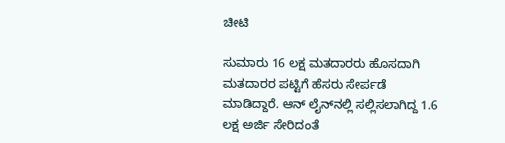ಚೀಟಿ

ಸುಮಾರು 16 ಲಕ್ಷ ಮತದಾರರು ಹೊಸದಾಗಿ ಮತದಾರರ ಪಟ್ಟಿಗೆ ಹೆಸರು ಸೇರ್ಪಡೆ ಮಾಡಿದ್ದಾರೆ. ಆನ್‌ ಲೈನ್‌ನಲ್ಲಿ ಸಲ್ಲಿಸಲಾಗಿದ್ದ 1.6 ಲಕ್ಷ ಅರ್ಜಿ ಸೇರಿದಂತೆ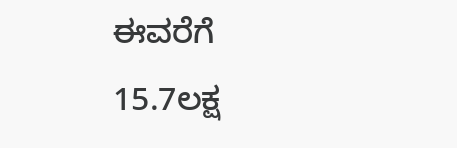ಈವರೆಗೆ 15.7ಲಕ್ಷ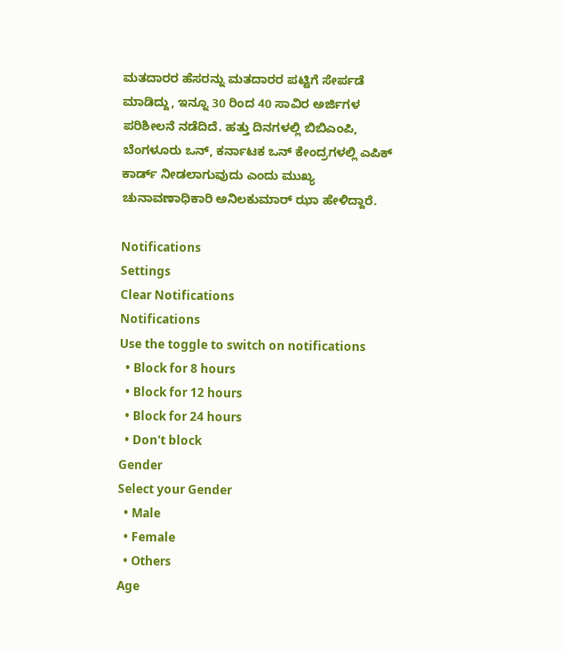ಮತದಾರರ ಹೆಸರನ್ನು ಮತದಾರರ ಪಟ್ಟಿಗೆ ಸೇರ್ಪಡೆ ಮಾಡಿದ್ದು, ಇನ್ನೂ 30 ರಿಂದ 40 ಸಾವಿರ ಅರ್ಜಿಗಳ ಪರಿಶೀಲನೆ ನಡೆದಿದೆ. ಹತ್ತು ದಿನಗಳಲ್ಲಿ ಬಿಬಿಎಂಪಿ, ಬೆಂಗಳೂರು ಒನ್‌, ಕರ್ನಾಟಕ ಒನ್‌ ಕೇಂದ್ರಗಳಲ್ಲಿ ಎಪಿಕ್‌ ಕಾರ್ಡ್‌ ನೀಡಲಾಗುವುದು ಎಂದು ಮುಖ್ಯ ಚುನಾವಣಾಧಿಕಾರಿ ಅನಿಲಕುಮಾರ್ ಝಾ ಹೇಳಿದ್ದಾರೆ.

Notifications
Settings
Clear Notifications
Notifications
Use the toggle to switch on notifications
  • Block for 8 hours
  • Block for 12 hours
  • Block for 24 hours
  • Don't block
Gender
Select your Gender
  • Male
  • Female
  • Others
Age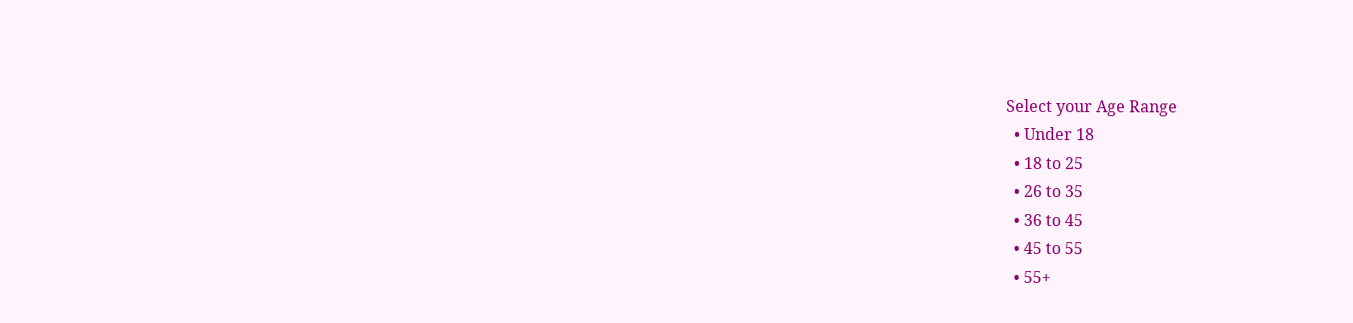Select your Age Range
  • Under 18
  • 18 to 25
  • 26 to 35
  • 36 to 45
  • 45 to 55
  • 55+